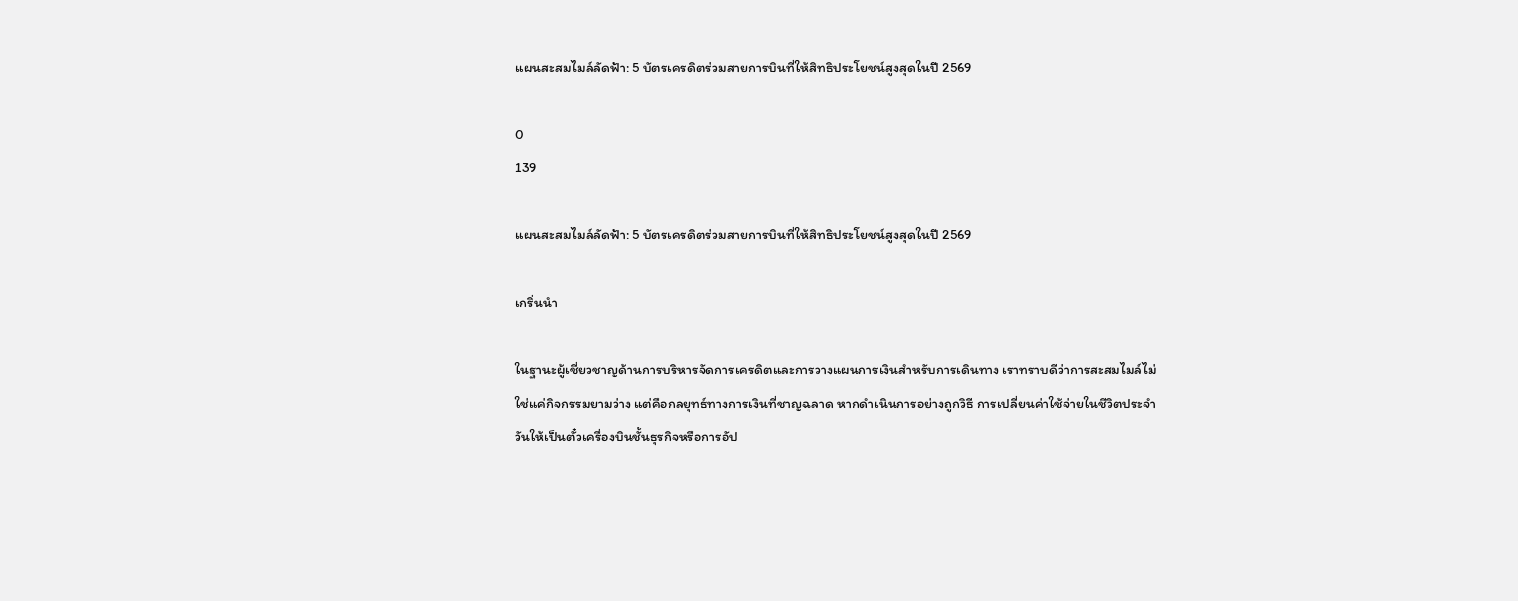แผนสะสมไมล์ลัดฟ้า: 5 บัตรเครดิตร่วมสายการบินที่ให้สิทธิประโยชน์สูงสุดในปี 2569

0
139

แผนสะสมไมล์ลัดฟ้า: 5 บัตรเครดิตร่วมสายการบินที่ให้สิทธิประโยชน์สูงสุดในปี 2569

เกริ่นนำ

ในฐานะผู้เชี่ยวชาญด้านการบริหารจัดการเครดิตและการวางแผนการเงินสำหรับการเดินทาง เราทราบดีว่าการสะสมไมล์ไม่ใช่แค่กิจกรรมยามว่าง แต่คือกลยุทธ์ทางการเงินที่ชาญฉลาด หากดำเนินการอย่างถูกวิธี การเปลี่ยนค่าใช้จ่ายในชีวิตประจำวันให้เป็นตั๋วเครื่องบินชั้นธุรกิจหรือการอัป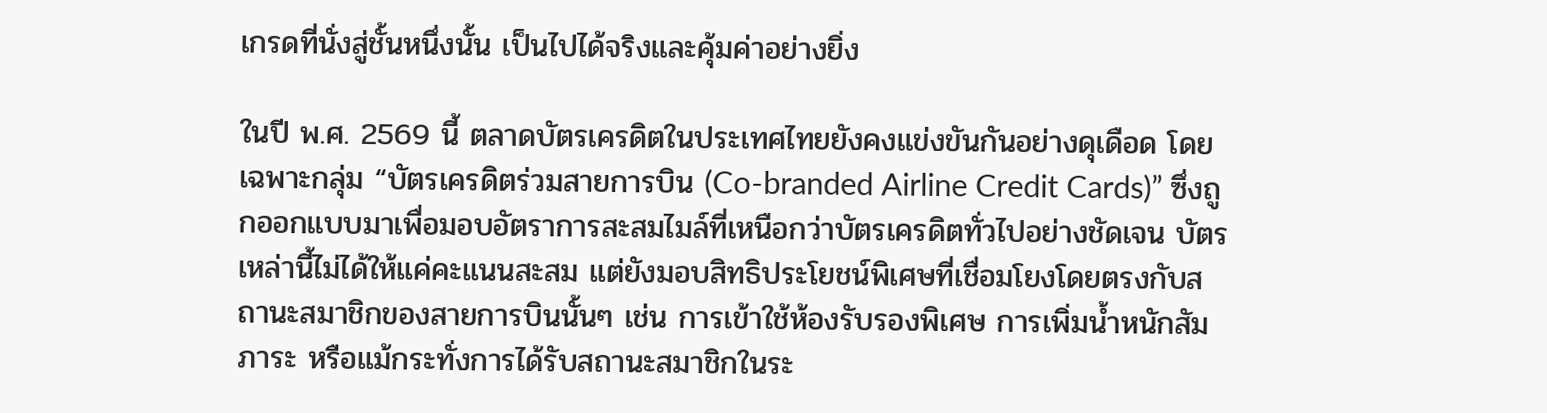เกรดที่นั่งสู่ชั้นหนึ่งนั้น เป็นไปได้จริงและคุ้มค่าอย่างยิ่ง

ในปี พ.ศ. 2569 นี้ ตลาดบัตรเครดิตในประเทศไทยยังคงแข่งขันกันอย่างดุเดือด โดยเฉพาะกลุ่ม “บัตรเครดิตร่วมสายการบิน (Co-branded Airline Credit Cards)” ซึ่งถูกออกแบบมาเพื่อมอบอัตราการสะสมไมล์ที่เหนือกว่าบัตรเครดิตทั่วไปอย่างชัดเจน บัตรเหล่านี้ไม่ได้ให้แค่คะแนนสะสม แต่ยังมอบสิทธิประโยชน์พิเศษที่เชื่อมโยงโดยตรงกับสถานะสมาชิกของสายการบินนั้นๆ เช่น การเข้าใช้ห้องรับรองพิเศษ การเพิ่มน้ำหนักสัมภาระ หรือแม้กระทั่งการได้รับสถานะสมาชิกในระ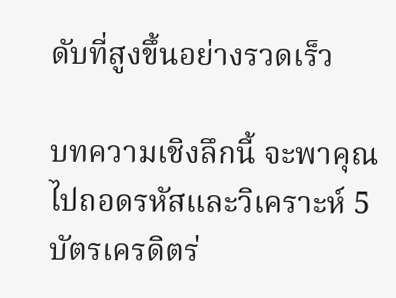ดับที่สูงขึ้นอย่างรวดเร็ว

บทความเชิงลึกนี้ จะพาคุณไปถอดรหัสและวิเคราะห์ 5 บัตรเครดิตร่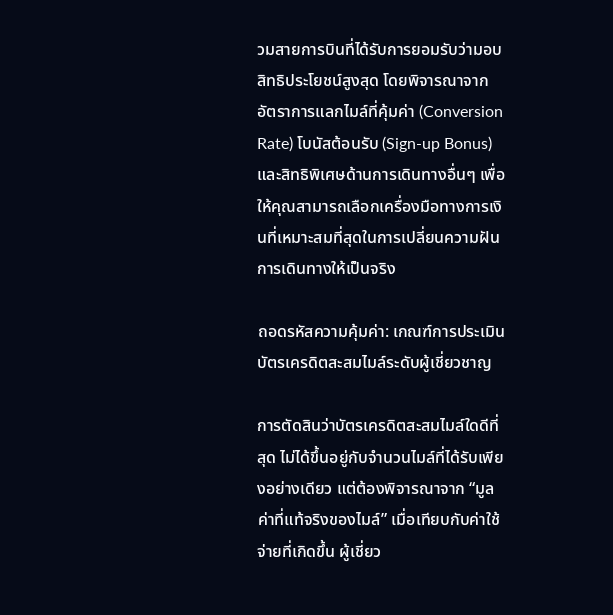วมสายการบินที่ได้รับการยอมรับว่ามอบสิทธิประโยชน์สูงสุด โดยพิจารณาจากอัตราการแลกไมล์ที่คุ้มค่า (Conversion Rate) โบนัสต้อนรับ (Sign-up Bonus) และสิทธิพิเศษด้านการเดินทางอื่นๆ เพื่อให้คุณสามารถเลือกเครื่องมือทางการเงินที่เหมาะสมที่สุดในการเปลี่ยนความฝันการเดินทางให้เป็นจริง

ถอดรหัสความคุ้มค่า: เกณฑ์การประเมินบัตรเครดิตสะสมไมล์ระดับผู้เชี่ยวชาญ

การตัดสินว่าบัตรเครดิตสะสมไมล์ใดดีที่สุด ไม่ได้ขึ้นอยู่กับจำนวนไมล์ที่ได้รับเพียงอย่างเดียว แต่ต้องพิจารณาจาก “มูลค่าที่แท้จริงของไมล์” เมื่อเทียบกับค่าใช้จ่ายที่เกิดขึ้น ผู้เชี่ยว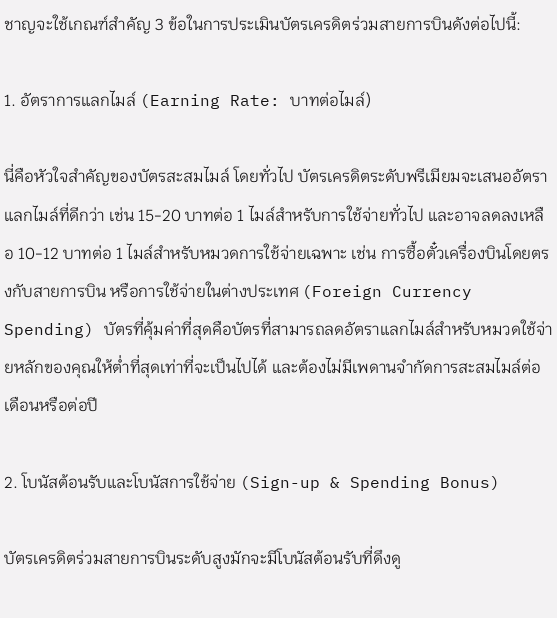ชาญจะใช้เกณฑ์สำคัญ 3 ข้อในการประเมินบัตรเครดิตร่วมสายการบินดังต่อไปนี้:

1. อัตราการแลกไมล์ (Earning Rate: บาทต่อไมล์)

นี่คือหัวใจสำคัญของบัตรสะสมไมล์ โดยทั่วไป บัตรเครดิตระดับพรีเมียมจะเสนออัตราแลกไมล์ที่ดีกว่า เช่น 15-20 บาทต่อ 1 ไมล์สำหรับการใช้จ่ายทั่วไป และอาจลดลงเหลือ 10-12 บาทต่อ 1 ไมล์สำหรับหมวดการใช้จ่ายเฉพาะ เช่น การซื้อตั๋วเครื่องบินโดยตรงกับสายการบิน หรือการใช้จ่ายในต่างประเทศ (Foreign Currency Spending) บัตรที่คุ้มค่าที่สุดคือบัตรที่สามารถลดอัตราแลกไมล์สำหรับหมวดใช้จ่ายหลักของคุณให้ต่ำที่สุดเท่าที่จะเป็นไปได้ และต้องไม่มีเพดานจำกัดการสะสมไมล์ต่อเดือนหรือต่อปี

2. โบนัสต้อนรับและโบนัสการใช้จ่าย (Sign-up & Spending Bonus)

บัตรเครดิตร่วมสายการบินระดับสูงมักจะมีโบนัสต้อนรับที่ดึงดู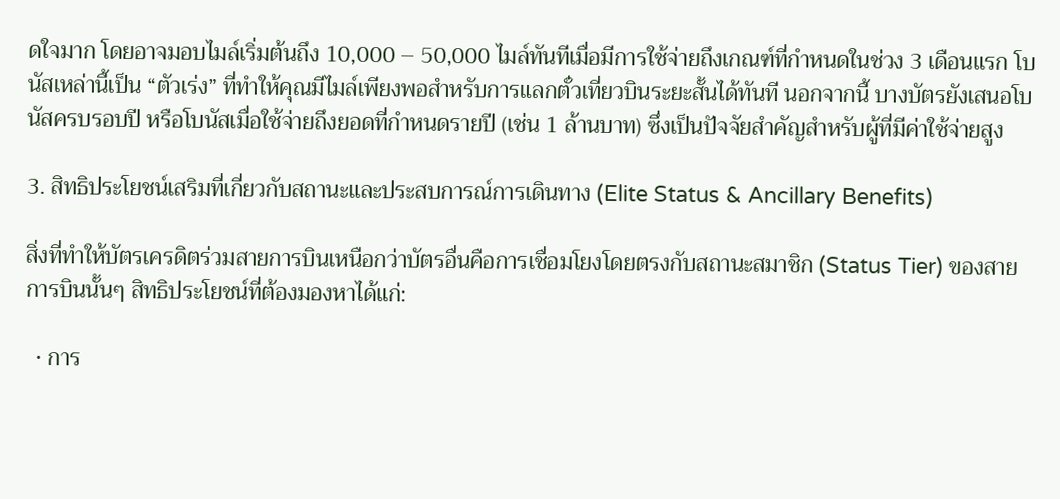ดใจมาก โดยอาจมอบไมล์เริ่มต้นถึง 10,000 – 50,000 ไมล์ทันทีเมื่อมีการใช้จ่ายถึงเกณฑ์ที่กำหนดในช่วง 3 เดือนแรก โบนัสเหล่านี้เป็น “ตัวเร่ง” ที่ทำให้คุณมีไมล์เพียงพอสำหรับการแลกตั๋วเที่ยวบินระยะสั้นได้ทันที นอกจากนี้ บางบัตรยังเสนอโบนัสครบรอบปี หรือโบนัสเมื่อใช้จ่ายถึงยอดที่กำหนดรายปี (เช่น 1 ล้านบาท) ซึ่งเป็นปัจจัยสำคัญสำหรับผู้ที่มีค่าใช้จ่ายสูง

3. สิทธิประโยชน์เสริมที่เกี่ยวกับสถานะและประสบการณ์การเดินทาง (Elite Status & Ancillary Benefits)

สิ่งที่ทำให้บัตรเครดิตร่วมสายการบินเหนือกว่าบัตรอื่นคือการเชื่อมโยงโดยตรงกับสถานะสมาชิก (Status Tier) ของสายการบินนั้นๆ สิทธิประโยชน์ที่ต้องมองหาได้แก่:

  • การ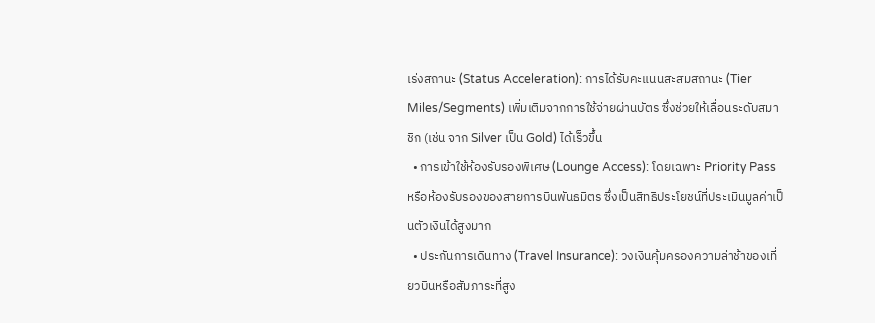เร่งสถานะ (Status Acceleration): การได้รับคะแนนสะสมสถานะ (Tier Miles/Segments) เพิ่มเติมจากการใช้จ่ายผ่านบัตร ซึ่งช่วยให้เลื่อนระดับสมาชิก (เช่น จาก Silver เป็น Gold) ได้เร็วขึ้น
  • การเข้าใช้ห้องรับรองพิเศษ (Lounge Access): โดยเฉพาะ Priority Pass หรือห้องรับรองของสายการบินพันธมิตร ซึ่งเป็นสิทธิประโยชน์ที่ประเมินมูลค่าเป็นตัวเงินได้สูงมาก
  • ประกันการเดินทาง (Travel Insurance): วงเงินคุ้มครองความล่าช้าของเที่ยวบินหรือสัมภาระที่สูง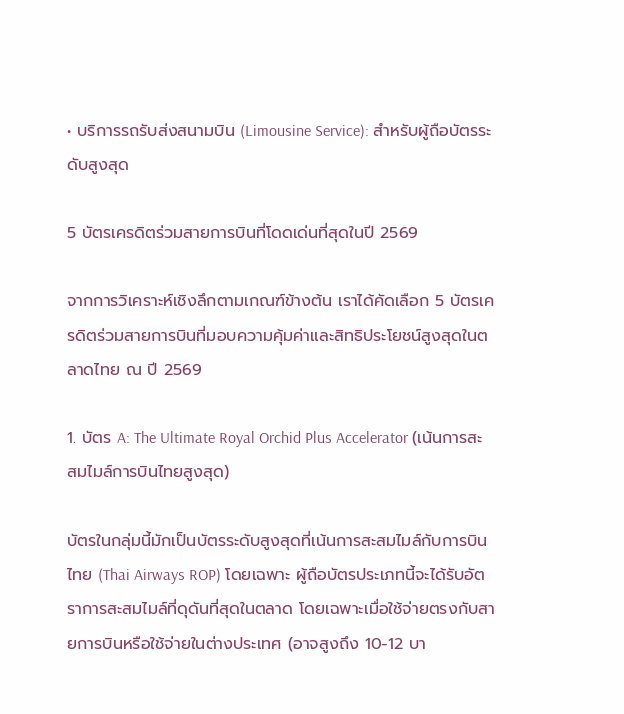• บริการรถรับส่งสนามบิน (Limousine Service): สำหรับผู้ถือบัตรระดับสูงสุด

5 บัตรเครดิตร่วมสายการบินที่โดดเด่นที่สุดในปี 2569

จากการวิเคราะห์เชิงลึกตามเกณฑ์ข้างต้น เราได้คัดเลือก 5 บัตรเครดิตร่วมสายการบินที่มอบความคุ้มค่าและสิทธิประโยชน์สูงสุดในตลาดไทย ณ ปี 2569

1. บัตร A: The Ultimate Royal Orchid Plus Accelerator (เน้นการสะสมไมล์การบินไทยสูงสุด)

บัตรในกลุ่มนี้มักเป็นบัตรระดับสูงสุดที่เน้นการสะสมไมล์กับการบินไทย (Thai Airways ROP) โดยเฉพาะ ผู้ถือบัตรประเภทนี้จะได้รับอัตราการสะสมไมล์ที่ดุดันที่สุดในตลาด โดยเฉพาะเมื่อใช้จ่ายตรงกับสายการบินหรือใช้จ่ายในต่างประเทศ (อาจสูงถึง 10-12 บา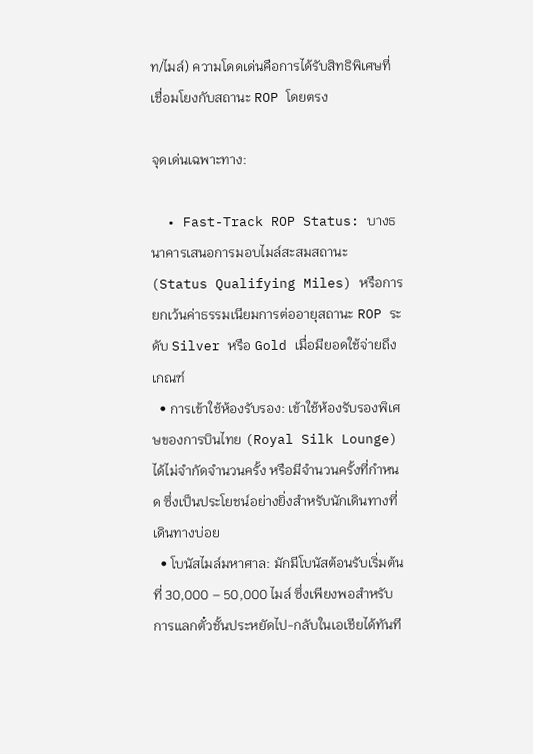ท/ไมล์) ความโดดเด่นคือการได้รับสิทธิพิเศษที่เชื่อมโยงกับสถานะ ROP โดยตรง

จุดเด่นเฉพาะทาง:

  • Fast-Track ROP Status: บางธนาคารเสนอการมอบไมล์สะสมสถานะ (Status Qualifying Miles) หรือการยกเว้นค่าธรรมเนียมการต่ออายุสถานะ ROP ระดับ Silver หรือ Gold เมื่อมียอดใช้จ่ายถึงเกณฑ์
  • การเข้าใช้ห้องรับรอง: เข้าใช้ห้องรับรองพิเศษของการบินไทย (Royal Silk Lounge) ได้ไม่จำกัดจำนวนครั้ง หรือมีจำนวนครั้งที่กำหนด ซึ่งเป็นประโยชน์อย่างยิ่งสำหรับนักเดินทางที่เดินทางบ่อย
  • โบนัสไมล์มหาศาล: มักมีโบนัสต้อนรับเริ่มต้นที่ 30,000 – 50,000 ไมล์ ซึ่งเพียงพอสำหรับการแลกตั๋วชั้นประหยัดไป-กลับในเอเชียได้ทันที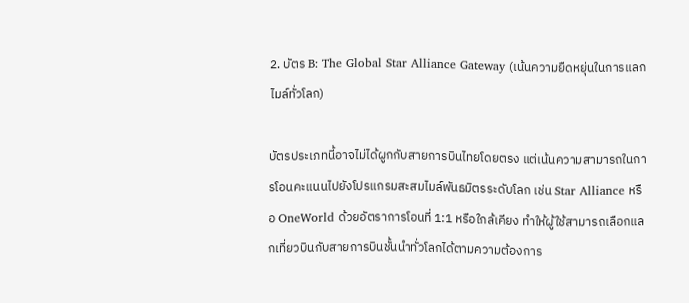2. บัตร B: The Global Star Alliance Gateway (เน้นความยืดหยุ่นในการแลกไมล์ทั่วโลก)

บัตรประเภทนี้อาจไม่ได้ผูกกับสายการบินไทยโดยตรง แต่เน้นความสามารถในการโอนคะแนนไปยังโปรแกรมสะสมไมล์พันธมิตรระดับโลก เช่น Star Alliance หรือ OneWorld ด้วยอัตราการโอนที่ 1:1 หรือใกล้เคียง ทำให้ผู้ใช้สามารถเลือกแลกเที่ยวบินกับสายการบินชั้นนำทั่วโลกได้ตามความต้องการ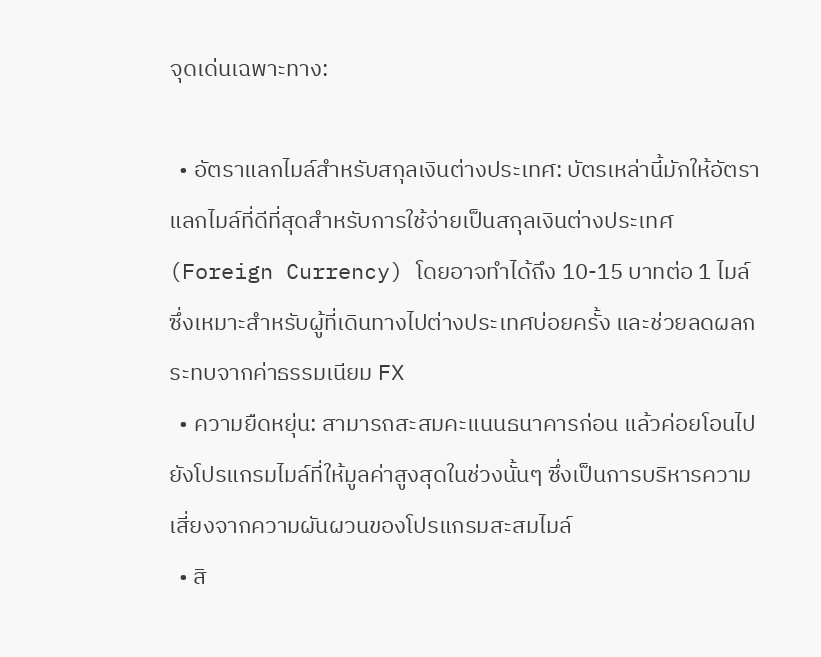จุดเด่นเฉพาะทาง:

  • อัตราแลกไมล์สำหรับสกุลเงินต่างประเทศ: บัตรเหล่านี้มักให้อัตราแลกไมล์ที่ดีที่สุดสำหรับการใช้จ่ายเป็นสกุลเงินต่างประเทศ (Foreign Currency) โดยอาจทำได้ถึง 10-15 บาทต่อ 1 ไมล์ ซึ่งเหมาะสำหรับผู้ที่เดินทางไปต่างประเทศบ่อยครั้ง และช่วยลดผลกระทบจากค่าธรรมเนียม FX
  • ความยืดหยุ่น: สามารถสะสมคะแนนธนาคารก่อน แล้วค่อยโอนไปยังโปรแกรมไมล์ที่ให้มูลค่าสูงสุดในช่วงนั้นๆ ซึ่งเป็นการบริหารความเสี่ยงจากความผันผวนของโปรแกรมสะสมไมล์
  • สิ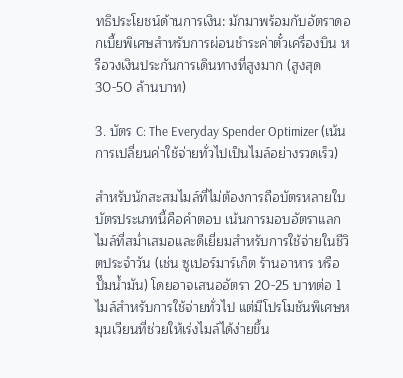ทธิประโยชน์ด้านการเงิน: มักมาพร้อมกับอัตราดอกเบี้ยพิเศษสำหรับการผ่อนชำระค่าตั๋วเครื่องบิน หรือวงเงินประกันการเดินทางที่สูงมาก (สูงสุด 30-50 ล้านบาท)

3. บัตร C: The Everyday Spender Optimizer (เน้นการเปลี่ยนค่าใช้จ่ายทั่วไปเป็นไมล์อย่างรวดเร็ว)

สำหรับนักสะสมไมล์ที่ไม่ต้องการถือบัตรหลายใบ บัตรประเภทนี้คือคำตอบ เน้นการมอบอัตราแลกไมล์ที่สม่ำเสมอและดีเยี่ยมสำหรับการใช้จ่ายในชีวิตประจำวัน (เช่น ซูเปอร์มาร์เก็ต ร้านอาหาร หรือปั๊มน้ำมัน) โดยอาจเสนออัตรา 20-25 บาทต่อ 1 ไมล์สำหรับการใช้จ่ายทั่วไป แต่มีโปรโมชันพิเศษหมุนเวียนที่ช่วยให้เร่งไมล์ได้ง่ายขึ้น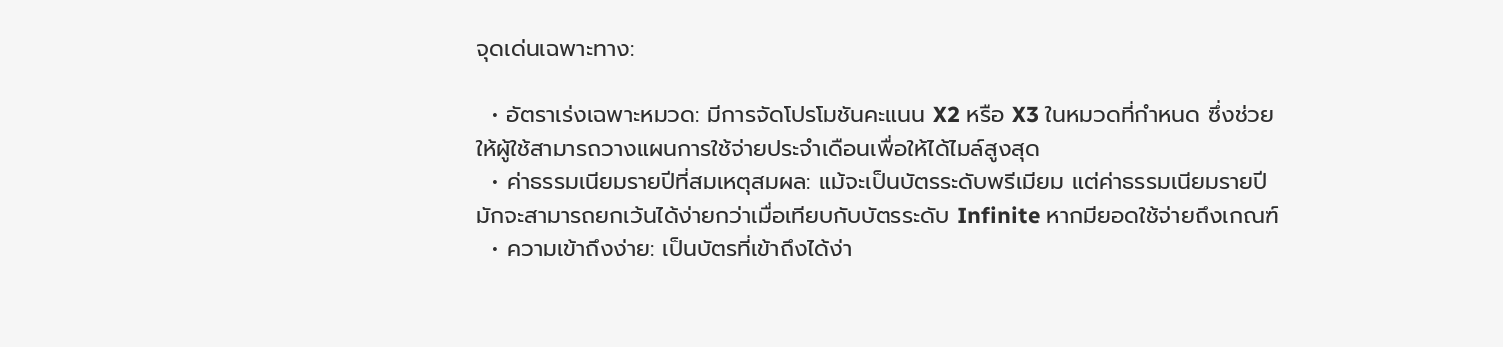จุดเด่นเฉพาะทาง:

  • อัตราเร่งเฉพาะหมวด: มีการจัดโปรโมชันคะแนน X2 หรือ X3 ในหมวดที่กำหนด ซึ่งช่วยให้ผู้ใช้สามารถวางแผนการใช้จ่ายประจำเดือนเพื่อให้ได้ไมล์สูงสุด
  • ค่าธรรมเนียมรายปีที่สมเหตุสมผล: แม้จะเป็นบัตรระดับพรีเมียม แต่ค่าธรรมเนียมรายปีมักจะสามารถยกเว้นได้ง่ายกว่าเมื่อเทียบกับบัตรระดับ Infinite หากมียอดใช้จ่ายถึงเกณฑ์
  • ความเข้าถึงง่าย: เป็นบัตรที่เข้าถึงได้ง่า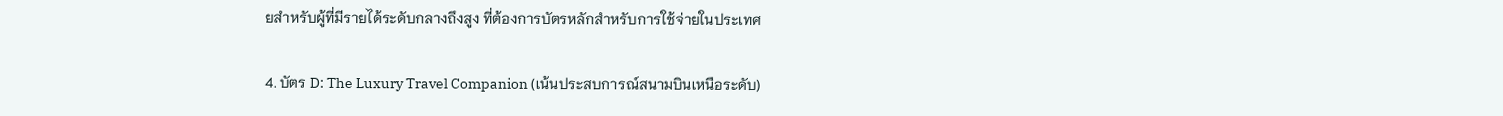ยสำหรับผู้ที่มีรายได้ระดับกลางถึงสูง ที่ต้องการบัตรหลักสำหรับการใช้จ่ายในประเทศ

4. บัตร D: The Luxury Travel Companion (เน้นประสบการณ์สนามบินเหนือระดับ)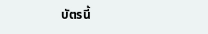บัตรนี้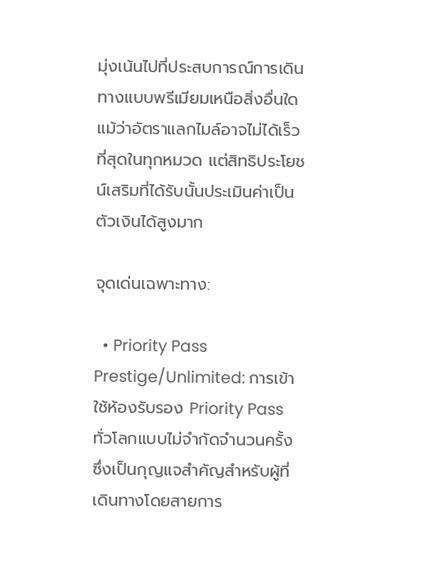มุ่งเน้นไปที่ประสบการณ์การเดินทางแบบพรีเมียมเหนือสิ่งอื่นใด แม้ว่าอัตราแลกไมล์อาจไม่ได้เร็วที่สุดในทุกหมวด แต่สิทธิประโยชน์เสริมที่ได้รับนั้นประเมินค่าเป็นตัวเงินได้สูงมาก

จุดเด่นเฉพาะทาง:

  • Priority Pass Prestige/Unlimited: การเข้าใช้ห้องรับรอง Priority Pass ทั่วโลกแบบไม่จำกัดจำนวนครั้ง ซึ่งเป็นกุญแจสำคัญสำหรับผู้ที่เดินทางโดยสายการ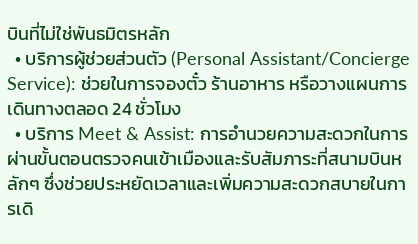บินที่ไม่ใช่พันธมิตรหลัก
  • บริการผู้ช่วยส่วนตัว (Personal Assistant/Concierge Service): ช่วยในการจองตั๋ว ร้านอาหาร หรือวางแผนการเดินทางตลอด 24 ชั่วโมง
  • บริการ Meet & Assist: การอำนวยความสะดวกในการผ่านขั้นตอนตรวจคนเข้าเมืองและรับสัมภาระที่สนามบินหลักๆ ซึ่งช่วยประหยัดเวลาและเพิ่มความสะดวกสบายในการเดิ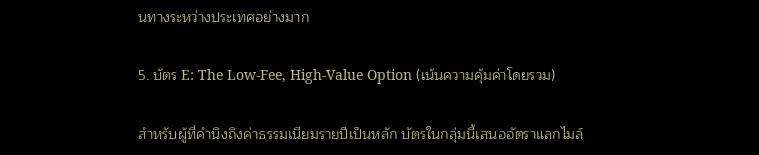นทางระหว่างประเทศอย่างมาก

5. บัตร E: The Low-Fee, High-Value Option (เน้นความคุ้มค่าโดยรวม)

สำหรับผู้ที่คำนึงถึงค่าธรรมเนียมรายปีเป็นหลัก บัตรในกลุ่มนี้เสนออัตราแลกไมล์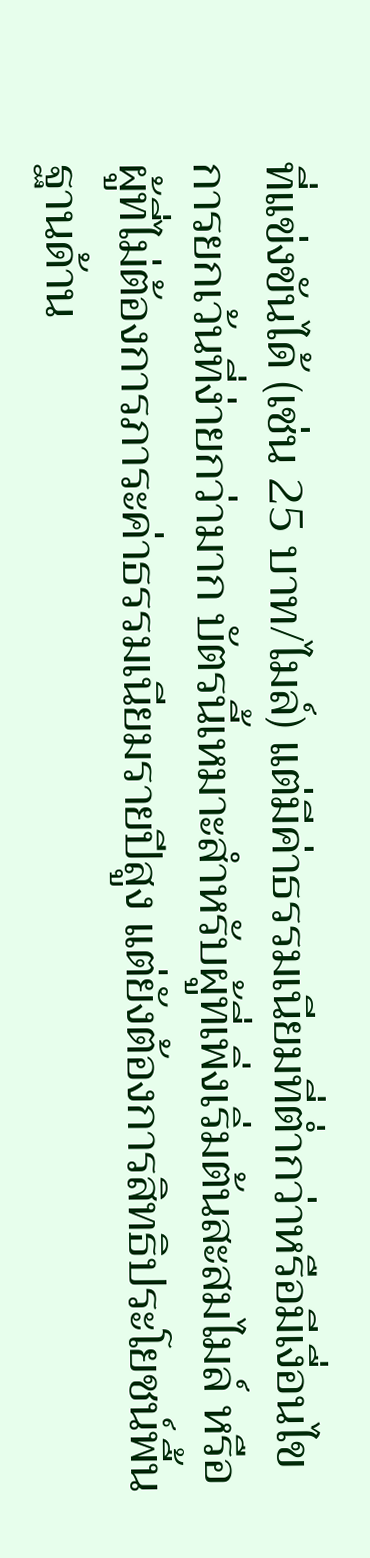ที่แข่งขันได้ (เช่น 25 บาท/ไมล์) แต่มีค่าธรรมเนียมที่ต่ำกว่าหรือมีเงื่อนไขการยกเว้นที่ง่ายกว่ามาก บัตรนี้เหมาะสำหรับผู้ที่เพิ่งเริ่มต้นสะสมไมล์ หรือผู้ที่ไม่ต้องการภาระค่าธรรมเนียมรายปีสูง แต่ยังต้องการสิทธิประโยชน์พื้นฐานด้าน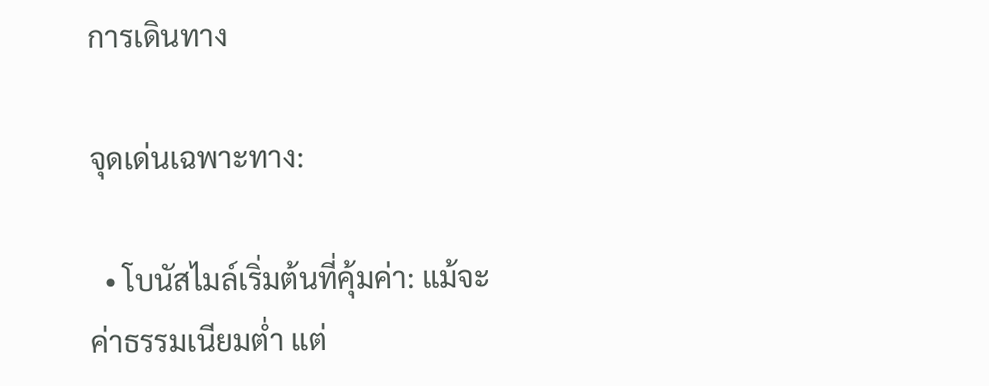การเดินทาง

จุดเด่นเฉพาะทาง:

  • โบนัสไมล์เริ่มต้นที่คุ้มค่า: แม้จะค่าธรรมเนียมต่ำ แต่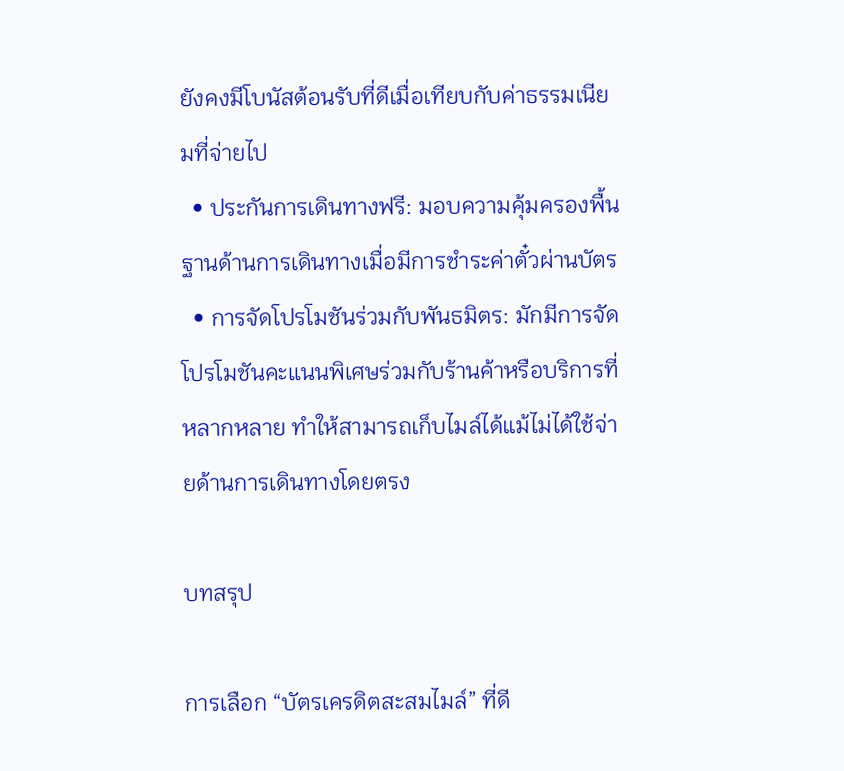ยังคงมีโบนัสต้อนรับที่ดีเมื่อเทียบกับค่าธรรมเนียมที่จ่ายไป
  • ประกันการเดินทางฟรี: มอบความคุ้มครองพื้นฐานด้านการเดินทางเมื่อมีการชำระค่าตั๋วผ่านบัตร
  • การจัดโปรโมชันร่วมกับพันธมิตร: มักมีการจัดโปรโมชันคะแนนพิเศษร่วมกับร้านค้าหรือบริการที่หลากหลาย ทำให้สามารถเก็บไมล์ได้แม้ไม่ได้ใช้จ่ายด้านการเดินทางโดยตรง

บทสรุป

การเลือก “บัตรเครดิตสะสมไมล์” ที่ดี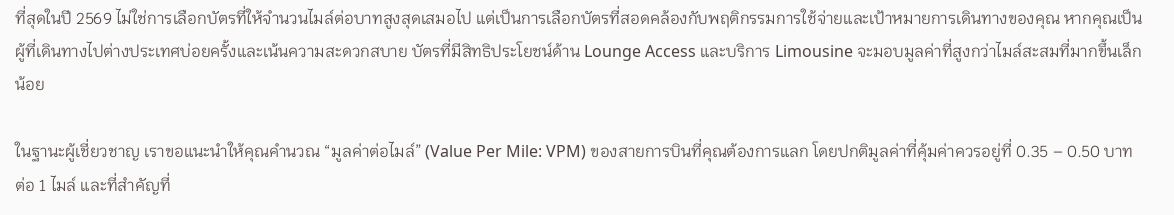ที่สุดในปี 2569 ไม่ใช่การเลือกบัตรที่ให้จำนวนไมล์ต่อบาทสูงสุดเสมอไป แต่เป็นการเลือกบัตรที่สอดคล้องกับพฤติกรรมการใช้จ่ายและเป้าหมายการเดินทางของคุณ หากคุณเป็นผู้ที่เดินทางไปต่างประเทศบ่อยครั้งและเน้นความสะดวกสบาย บัตรที่มีสิทธิประโยชน์ด้าน Lounge Access และบริการ Limousine จะมอบมูลค่าที่สูงกว่าไมล์สะสมที่มากขึ้นเล็กน้อย

ในฐานะผู้เชี่ยวชาญ เราขอแนะนำให้คุณคำนวณ “มูลค่าต่อไมล์” (Value Per Mile: VPM) ของสายการบินที่คุณต้องการแลก โดยปกติมูลค่าที่คุ้มค่าควรอยู่ที่ 0.35 – 0.50 บาทต่อ 1 ไมล์ และที่สำคัญที่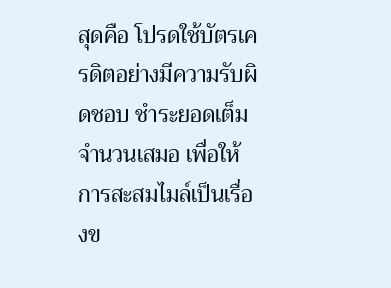สุดคือ โปรดใช้บัตรเครดิตอย่างมีความรับผิดชอบ ชำระยอดเต็มจำนวนเสมอ เพื่อให้การสะสมไมล์เป็นเรื่องข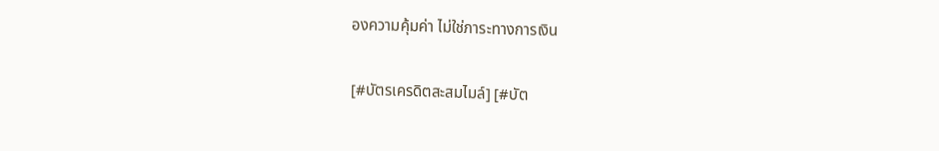องความคุ้มค่า ไม่ใช่ภาระทางการเงิน

[#บัตรเครดิตสะสมไมล์] [#บัต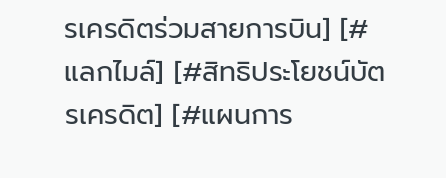รเครดิตร่วมสายการบิน] [#แลกไมล์] [#สิทธิประโยชน์บัตรเครดิต] [#แผนการ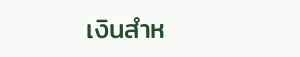เงินสำห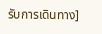รับการเดินทาง]